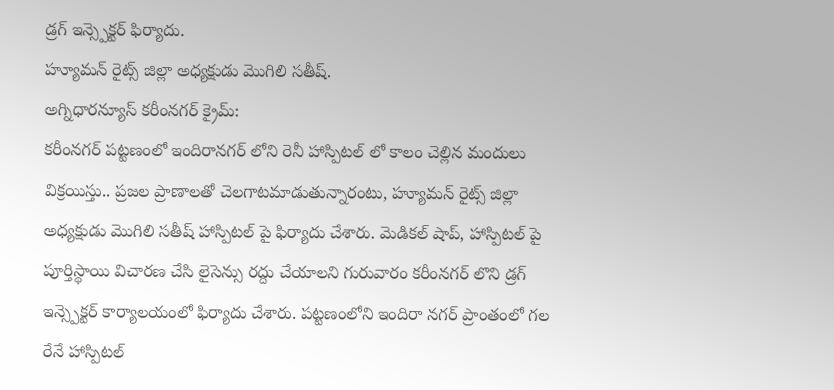డ్రగ్ ఇన్స్పెక్టర్ ఫిర్యాదు.
హ్యూమన్ రైట్స్ జిల్లా అధ్యక్షుడు మొగిలి సతీష్.
అగ్నిధారన్యూస్ కరీంనగర్ క్రైమ్:
కరీంనగర్ పట్టణంలో ఇందిరానగర్ లోని రెనీ హాస్పిటల్ లో కాలం చెల్లిన మందులు విక్రయిస్తు.. ప్రజల ప్రాణాలతో చెలగాటమాడుతున్నారంటు, హ్యూమన్ రైట్స్ జిల్లా అధ్యక్షుడు మొగిలి సతీష్ హాస్పిటల్ పై ఫిర్యాదు చేశారు. మెడికల్ షాప్, హాస్పిటల్ పై పూర్తిస్థాయి విచారణ చేసి లైసెన్సు రద్దు చేయాలని గురువారం కరీంనగర్ లొని డ్రగ్ ఇన్స్పెక్టర్ కార్యాలయంలో ఫిర్యాదు చేశారు. పట్టణంలోని ఇందిరా నగర్ ప్రాంతంలో గల రేనే హాస్పిటల్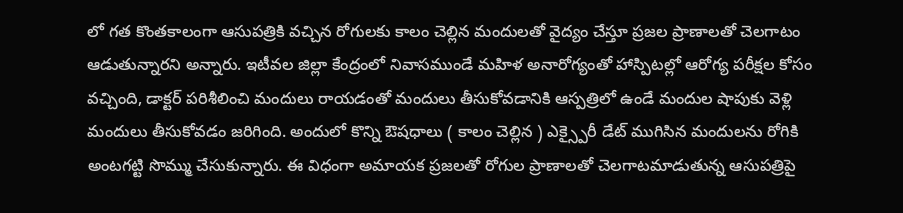లో గత కొంతకాలంగా ఆసుపత్రికి వచ్చిన రోగులకు కాలం చెల్లిన మందులతో వైద్యం చేస్తూ ప్రజల ప్రాణాలతో చెలగాటం ఆడుతున్నారని అన్నారు. ఇటీవల జిల్లా కేంద్రంలో నివాసముండే మహిళ అనారోగ్యంతో హాస్పిటల్లో ఆరోగ్య పరీక్షల కోసం వచ్చింది, డాక్టర్ పరిశీలించి మందులు రాయడంతో మందులు తీసుకోవడానికి ఆస్పత్రిలో ఉండే మందుల షాపుకు వెళ్లి మందులు తీసుకోవడం జరిగింది. అందులో కొన్ని ఔషధాలు ( కాలం చెల్లిన ) ఎక్స్పైరీ డేట్ ముగిసిన మందులను రోగికి అంటగట్టి సొమ్ము చేసుకున్నారు. ఈ విధంగా అమాయక ప్రజలతో రోగుల ప్రాణాలతో చెలగాటమాడుతున్న ఆసుపత్రిపై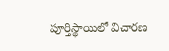పూర్తిస్థాయిలో విచారణ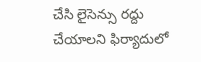చేసి లైసెన్సు రద్దు చేయాలని ఫిర్యాదులో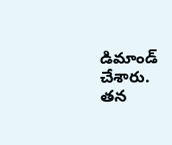డిమాండ్ చేశారు. తన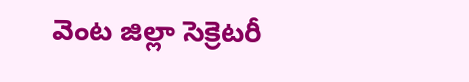వెంట జిల్లా సెక్రెటరీ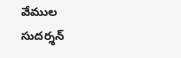వేముల సుదర్శన్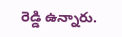రెడ్డి ఉన్నారు.